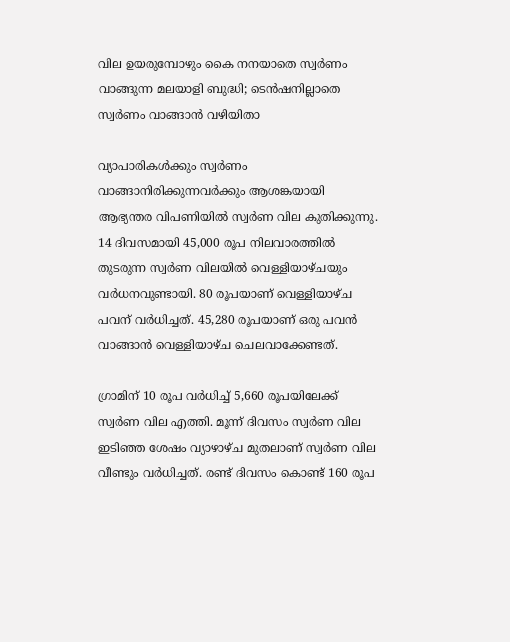വില ഉയരുമ്പോഴും കൈ നനയാതെ സ്വർണം വാങ്ങുന്ന മലയാളി ബുദ്ധി; ടെൻഷനില്ലാതെ സ്വർണം വാങ്ങാൻ വഴിയിതാ

വ്യാപാരികള്‍ക്കും സ്വര്‍ണം വാങ്ങാനിരിക്കുന്നവര്‍ക്കും ആശങ്കയായി ആഭ്യന്തര വിപണിയില്‍ സ്വര്‍ണ വില കുതിക്കുന്നു. 14 ദിവസമായി 45,000 രൂപ നിലവാരത്തില്‍ തുടരുന്ന സ്വര്‍ണ വിലയില്‍ വെള്ളിയാഴ്ചയും വര്‍ധനവുണ്ടായി. 80 രൂപയാണ് വെള്ളിയാഴ്ച പവന് വര്‍ധിച്ചത്. 45,280 രൂപയാണ് ഒരു പവന്‍ വാങ്ങാന്‍ വെള്ളിയാഴ്ച ചെലവാക്കേണ്ടത്.

ഗ്രാമിന് 10 രൂപ വര്‍ധിച്ച് 5,660 രൂപയിലേക്ക് സ്വര്‍ണ വില എത്തി. മൂന്ന് ദിവസം സ്വർണ വില ഇടിഞ്ഞ ശേഷം വ്യാഴാഴ്ച മുതലാണ് സ്വർണ വില വീണ്ടും വർധിച്ചത്. രണ്ട് ദിവസം കൊണ്ട് 160 രൂപ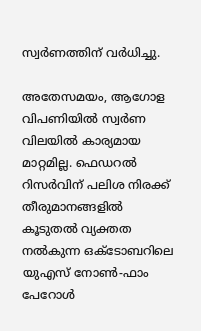സ്വർണത്തിന് വർധിച്ചു.

അതേസമയം, ആഗോള വിപണിയിൽ സ്വർണ വിലയിൽ കാര്യമായ മാറ്റമില്ല. ഫെഡറൽ റിസർവിന് പലിശ നിരക്ക് തീരുമാനങ്ങളിൽ കൂടുതൽ വ്യക്തത നൽകുന്ന ഒക്ടോബറിലെ യുഎസ് നോൺ-ഫാം പേറോൾ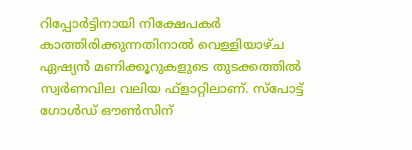റിപ്പോർട്ടിനായി നിക്ഷേപകർ കാത്തിരിക്കുന്നതിനാൽ വെള്ളിയാഴ്ച ഏഷ്യൻ മണിക്കൂറുകളുടെ തുടക്കത്തിൽ സ്വർണവില വലിയ ഫ്ളാറ്റിലാണ്. സ്‌പോട്ട് ഗോൾഡ് ഔൺസിന്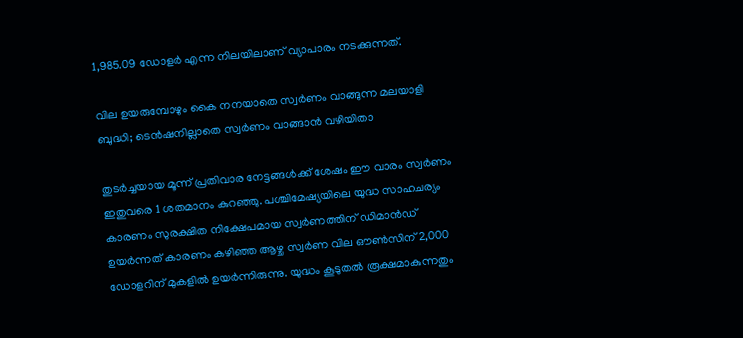1,985.09 ഡോളർ എന്ന നിലയിലാണ് വ്യാപാരം നടക്കുന്നത്.

വില ഉയരുമ്പോഴും കൈ നനയാതെ സ്വർണം വാങ്ങുന്ന മലയാളി ബുദ്ധി; ടെൻഷനില്ലാതെ സ്വർണം വാങ്ങാൻ വഴിയിതാ

തുടർച്ചയായ മൂന്ന് പ്രതിവാര നേട്ടങ്ങൾക്ക് ശേഷം ഈ വാരം സ്വർണം ഇതുവരെ 1 ശതമാനം കുറഞ്ഞു. പശ്ചിമേഷ്യയിലെ യുദ്ധ സാഹചര്യം കാരണം സുരക്ഷിത നിക്ഷേപമായ സ്വർണത്തിന് ഡിമാൻഡ് ഉയർന്നത് കാരണം കഴിഞ്ഞ ആഴ്ച സ്വർണ വില ഔൺസിന് 2,000 ഡോളറിന് മുകളിൽ ഉയർന്നിരുന്നു. യുദ്ധം കൂടുതൽ രൂക്ഷമാകുന്നതും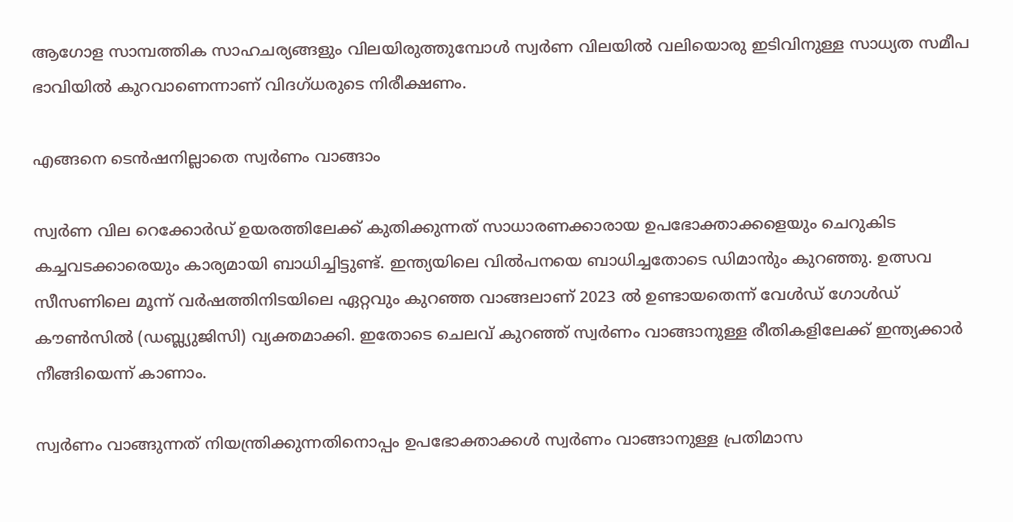ആഗോള സാമ്പത്തിക സാഹചര്യങ്ങളും വിലയിരുത്തുമ്പോൾ സ്വർണ വിലയിൽ വലിയൊരു ഇടിവിനുള്ള സാധ്യത സമീപ ഭാവിയിൽ കുറവാണെന്നാണ് വിദഗ്ധരുടെ നിരീക്ഷണം.

എങ്ങനെ ടെൻഷനില്ലാതെ സ്വർണം വാങ്ങാം

സ്വർണ വില റെക്കോർഡ് ഉയരത്തിലേക്ക് കുതിക്കുന്നത് സാധാരണക്കാരായ ഉപഭോക്താക്കളെയും ചെറുകിട കച്ചവടക്കാരെയും കാര്യമായി ബാധിച്ചിട്ടുണ്ട്. ഇന്ത്യയിലെ വിൽപനയെ ബാധിച്ചതോടെ ഡിമാൻും കുറഞ്ഞു. ഉത്സവ സീസണിലെ മൂന്ന് വർഷത്തിനിടയിലെ ഏറ്റവും കുറഞ്ഞ വാങ്ങലാണ് 2023 ൽ ഉണ്ടായതെന്ന് വേൾഡ് ഗോൾഡ് കൗൺസിൽ (ഡബ്ല്യുജിസി) വ്യക്തമാക്കി. ഇതോടെ ചെലവ് കുറഞ്ഞ് സ്വർണം വാങ്ങാനുള്ള രീതികളിലേക്ക് ഇന്ത്യക്കാർ നീങ്ങിയെന്ന് കാണാം.

സ്വർണം വാങ്ങുന്നത് നിയന്ത്രിക്കുന്നതിനൊപ്പം ഉപഭോക്താക്കൾ സ്വർണം വാങ്ങാനുള്ള പ്രതിമാസ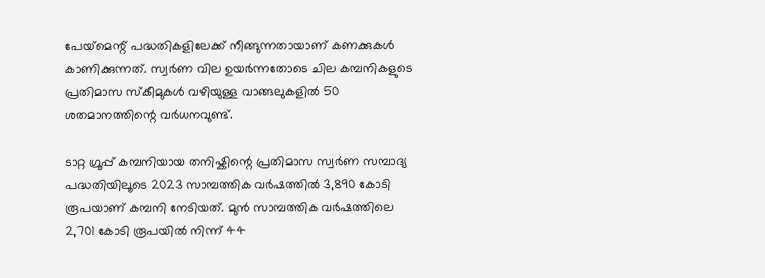പേയ്‌മെന്റ് പദ്ധതികളിലേക്ക് നീങ്ങുന്നതായാണ് കണക്കുകൾ കാണിക്കുന്നത്. സ്വർണ വില ഉയർന്നതോടെ ചില കമ്പനികളുടെ പ്രതിമാസ സ്കീമുകൾ വഴിയുള്ള വാങ്ങലുകളിൽ 50 ശതമാനത്തിന്റെ വർധനവുണ്ട്.

ടാറ്റ ഗ്രൂപ്പ് കമ്പനിയായ തനിഷ്കിന്റെ പ്രതിമാസ സ്വർണ സമ്പാദ്യ പദ്ധതിയിലൂടെ 2023 സാമ്പത്തിക വർഷത്തിൽ 3,890 കോടി രൂപയാണ് കമ്പനി നേടിയത്. മുൻ സാമ്പത്തിക വർഷത്തിലെ 2,701 കോടി രൂപയിൽ നിന്ന് 44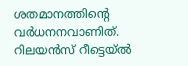ശതമാനത്തിന്റെ വർധനനവാണിത്. റിലയൻസ് റീട്ടെയ്ൽ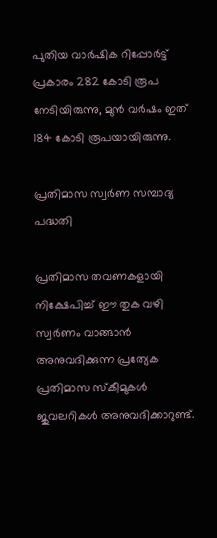പുതിയ വാർഷിക റിപ്പോർട്ട് പ്രകാരം 282 കോടി രൂപ നേടിയിരുന്നു, മുൻ വർഷം ഇത് 184 കോടി രൂപയായിരുന്നു.

പ്രതിമാസ സ്വർണ സമ്പാദ്യ പദ്ധതി

പ്രതിമാസ തവണകളായി നിക്ഷേപിച്ച് ഈ തുക വഴി സ്വർണം വാങ്ങാൻ അനുവദിക്കുന്ന പ്രത്യേക പ്രതിമാസ സ്കീമുകൾ ജുവലറികൾ അനുവദിക്കാറുണ്ട്.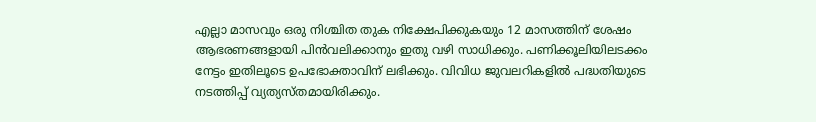എല്ലാ മാസവും ഒരു നിശ്ചിത തുക നിക്ഷേപിക്കുകയും 12 മാസത്തിന് ശേഷം ആഭരണങ്ങളായി പിൻവലിക്കാനും ഇതു വഴി സാധിക്കും. പണിക്കൂലിയിലടക്കം നേട്ടം ഇതിലൂടെ ഉപഭോക്താവിന് ലഭിക്കും. വിവിധ ജുവലറികളിൽ പദ്ധതിയുടെ നടത്തിപ്പ് വ്യത്യസ്തമായിരിക്കും.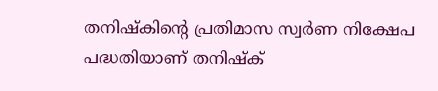തനിഷ്കിന്റെ പ്രതിമാസ സ്വർണ നിക്ഷേപ പദ്ധതിയാണ് തനിഷ്ക്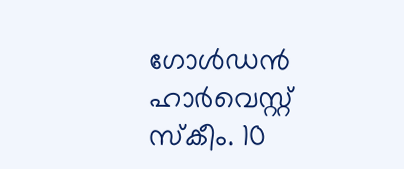ഗോൾഡൻ ഹാർവെസ്റ്റ് സ്‌കീം. 10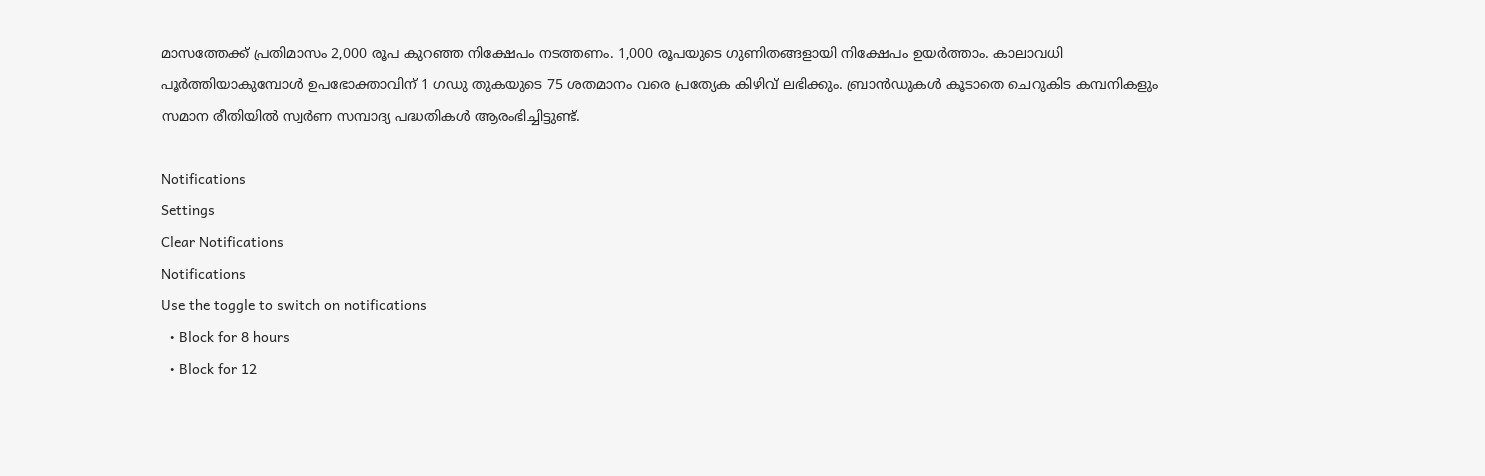മാസത്തേക്ക് പ്രതിമാസം 2,000 രൂപ കുറഞ്ഞ നിക്ഷേപം നടത്തണം. 1,000 രൂപയുടെ ഗുണിതങ്ങളായി നിക്ഷേപം ഉയർത്താം. കാലാവധി പൂർത്തിയാകുമ്പോൾ ഉപഭോക്താവിന് 1 ഗഡു തുകയുടെ 75 ശതമാനം വരെ പ്രത്യേക കിഴിവ് ലഭിക്കും. ബ്രാൻഡുകൾ കൂടാതെ ചെറുകിട കമ്പനികളും സമാന രീതിയിൽ സ്വർണ സമ്പാദ്യ പദ്ധതികൾ ആരംഭിച്ചിട്ടുണ്ട്.

Notifications
Settings
Clear Notifications
Notifications
Use the toggle to switch on notifications
  • Block for 8 hours
  • Block for 12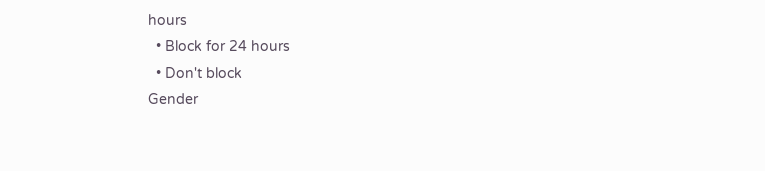hours
  • Block for 24 hours
  • Don't block
Gender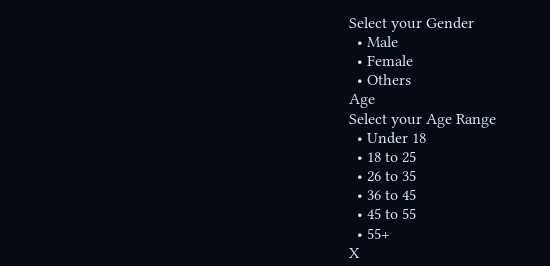Select your Gender
  • Male
  • Female
  • Others
Age
Select your Age Range
  • Under 18
  • 18 to 25
  • 26 to 35
  • 36 to 45
  • 45 to 55
  • 55+
X